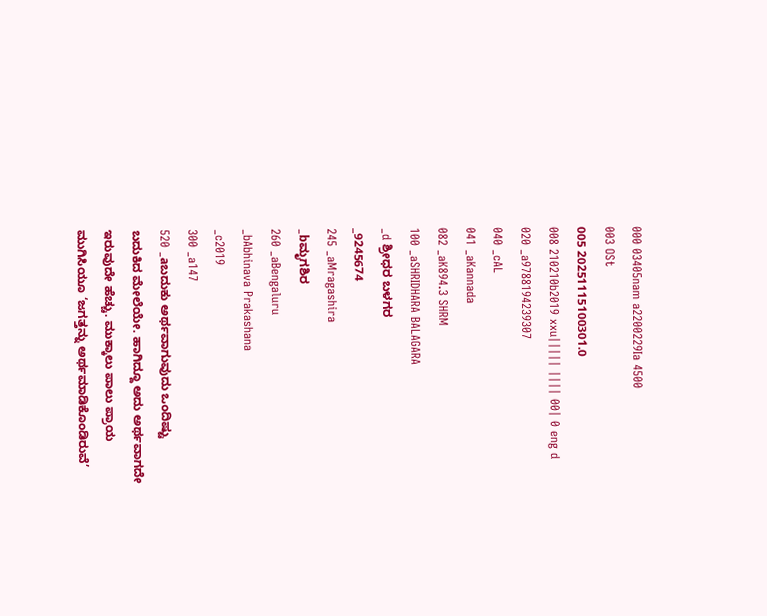000 03405nam a2200229Ia 4500
003 OSt
005 20251115100301.0
008 210210b2019 xxu||||| |||| 00| 0 eng d
020 _a9788194239307
040 _cAL
041 _aKannada
082 _aK894.3 SHRM
100 _aSHRIDHARA BALAGARA
_d ಶ್ರೀಧರ ಬಳಗರ
_9245674
245 _aMragashira
_bಮೃಗಶಿರ
260 _aBengaluru
_bAbhinava Prakashana
_c2019
300 _a147
520 _aಬದುಕು ಅರ್ಥವಾಗುವುದು ಒಂದಿಷ್ಟು ಬದುಕಿದ ಮೇಲೆಯೇ. ಹಾಗಿದ್ದೂ ಅದು ಅರ್ಥವಾಗದೇ ಇರುವುದೇ ಹೆಚ್ಚು. ಮುಕ್ಕಾಲು ಪಾಲು ಪ್ರಾಯ ಮುಗಿಸಿಯೂ ‘ಜಗತ್ತನ್ನು ಅರ್ಥಮಾಡಿಕೊಂಡಿರುವೆ’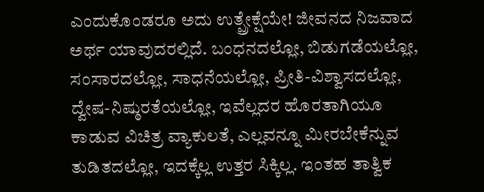ಎಂದುಕೊಂಡರೂ ಅದು ಉತ್ಪ್ರೇಕ್ಷೆಯೇ! ಜೀವನದ ನಿಜವಾದ ಅರ್ಥ ಯಾವುದರಲ್ಲಿದೆ. ಬಂಧನದಲ್ಲೋ, ಬಿಡುಗಡೆಯಲ್ಲೋ, ಸಂಸಾರದಲ್ಲೋ, ಸಾಧನೆಯಲ್ಲೋ, ಪ್ರೀತಿ-ವಿಶ್ವಾಸದಲ್ಲೋ, ದ್ವೇಷ-ನಿಷ್ಠುರತೆಯಲ್ಲೋ, ಇವೆಲ್ಲದರ ಹೊರತಾಗಿಯೂ ಕಾಡುವ ವಿಚಿತ್ರ ವ್ಯಾಕುಲತೆ, ಎಲ್ಲವನ್ನೂ ಮೀರಬೇಕೆನ್ನುವ ತುಡಿತದಲ್ಲೋ, ಇದಕ್ಕೆಲ್ಲ ಉತ್ತರ ಸಿಕ್ಕಿಲ್ಲ. ಇಂತಹ ತಾತ್ವಿಕ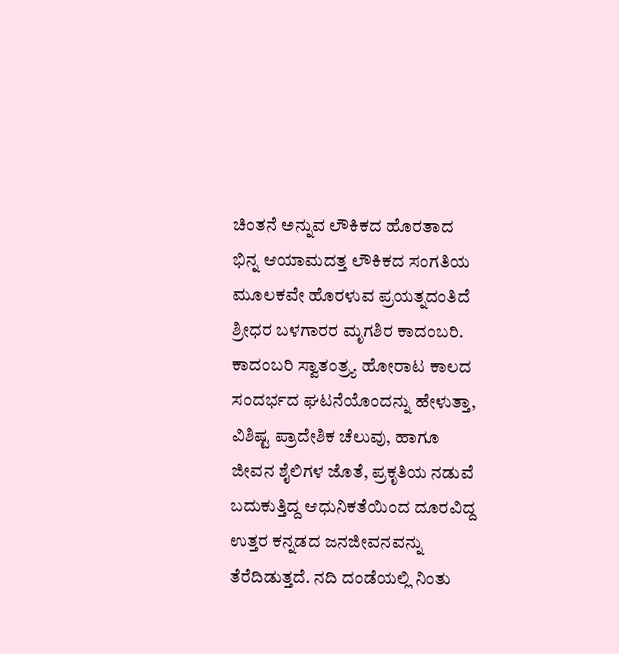ಚಿಂತನೆ ಅನ್ನುವ ಲೌಕಿಕದ ಹೊರತಾದ ಭಿನ್ನ ಆಯಾಮದತ್ತ ಲೌಕಿಕದ ಸಂಗತಿಯ ಮೂಲಕವೇ ಹೊರಳುವ ಪ್ರಯತ್ನದಂತಿದೆ ಶ್ರೀಧರ ಬಳಗಾರರ ಮೃಗಶಿರ ಕಾದಂಬರಿ. ಕಾದಂಬರಿ ಸ್ವಾತಂತ್ರ್ಯ ಹೋರಾಟ ಕಾಲದ ಸಂದರ್ಭದ ಘಟನೆಯೊಂದನ್ನು ಹೇಳುತ್ತಾ, ವಿಶಿಷ್ಟ ಪ್ರಾದೇಶಿಕ ಚೆಲುವು, ಹಾಗೂ ಜೀವನ ಶೈಲಿಗಳ ಜೊತೆ, ಪ್ರಕೃತಿಯ ನಡುವೆ ಬದುಕುತ್ತಿದ್ದ ಆಧುನಿಕತೆಯಿಂದ ದೂರವಿದ್ದ ಉತ್ತರ ಕನ್ನಡದ ಜನಜೀವನವನ್ನು ತೆರೆದಿಡುತ್ತದೆ. ನದಿ ದಂಡೆಯಲ್ಲಿ ನಿಂತು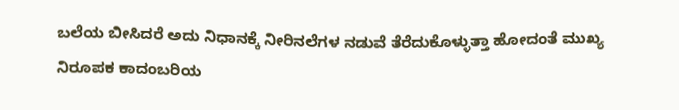ಬಲೆಯ ಬೀಸಿದರೆ ಅದು ನಿಧಾನಕ್ಕೆ ನೀರಿನಲೆಗಳ ನಡುವೆ ತೆರೆದುಕೊಳ್ಳುತ್ತಾ ಹೋದಂತೆ ಮುಖ್ಯ ನಿರೂಪಕ ಕಾದಂಬರಿಯ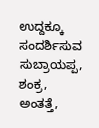ಉದ್ದಕ್ಕೂ ಸಂದರ್ಶಿಸುವ ಸುಬ್ರಾಯಪ್ಪ, ಶಂಕ್ರ, ಅಂತತ್ತೆ,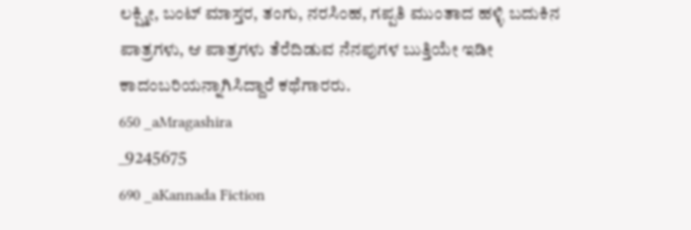ಲಕ್ಷ್ಮೀ, ಬಂಟ್ ಮಾಸ್ತರ, ತಂಗು, ನರಸಿಂಹ, ಗಪ್ಪತಿ ಮುಂತಾದ ಹಳ್ಳಿ ಬದುಕಿನ ಪಾತ್ರಗಳು, ಆ ಪಾತ್ರಗಳು ತೆರೆದಿಡುವ ನೆನಪುಗಳ ಬುತ್ತಿಯೇ ಇಡೀ ಕಾದಂಬರಿಯನ್ನಾಗಿಸಿದ್ದಾರೆ ಕಥೆಗಾರರು.
650 _aMragashira
_9245675
690 _aKannada Fiction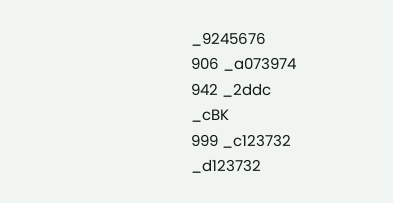_9245676
906 _a073974
942 _2ddc
_cBK
999 _c123732
_d123732